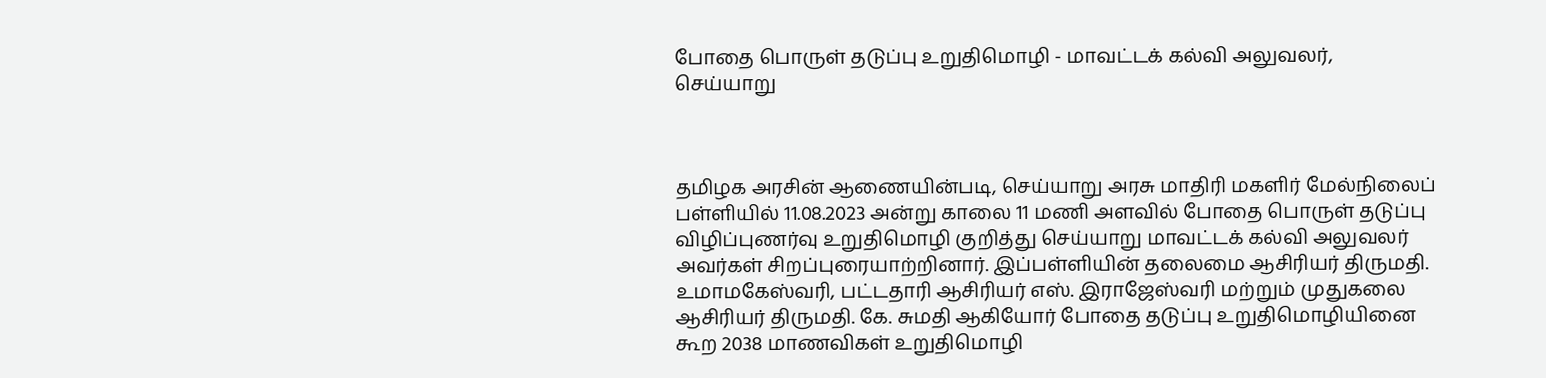போதை பொருள் தடுப்பு உறுதிமொழி - மாவட்டக் கல்வி அலுவலர், செய்யாறு



தமிழக அரசின் ஆணையின்படி, செய்யாறு அரசு மாதிரி மகளிர் மேல்நிலைப் பள்ளியில் 11.08.2023 அன்று காலை 11 மணி அளவில் போதை பொருள் தடுப்பு விழிப்புணர்வு உறுதிமொழி குறித்து செய்யாறு மாவட்டக் கல்வி அலுவலர் அவர்கள் சிறப்புரையாற்றினார். இப்பள்ளியின் தலைமை ஆசிரியர் திருமதி. உமாமகேஸ்வரி, பட்டதாரி ஆசிரியர் எஸ். இராஜேஸ்வரி மற்றும் முதுகலை ஆசிரியர் திருமதி. கே. சுமதி ஆகியோர் போதை தடுப்பு உறுதிமொழியினை கூற 2038 மாணவிகள் உறுதிமொழி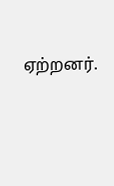ஏற்றனர்.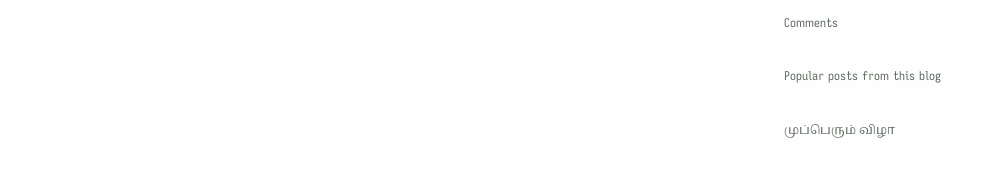Comments

Popular posts from this blog

முப்பெரும் விழா